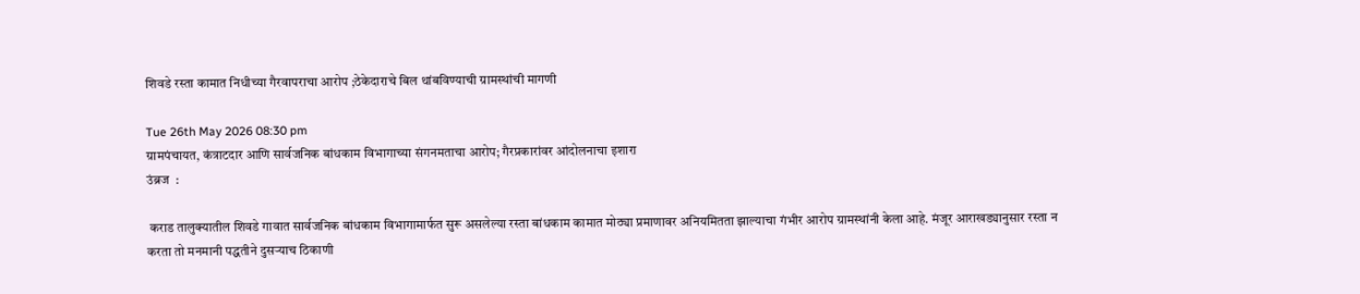शिवडे रस्ता कामात निधीच्या गैरवापराचा आरोप ;ठेकेदाराचे बिल थांबविण्याची ग्रामस्थांची मागणी

Tue 26th May 2026 08:30 pm
ग्रामपंचायत, कंत्राटदार आणि सार्वजनिक बांधकाम विभागाच्या संगनमताचा आरोप; गैरप्रकारांवर आंदोलनाचा इशारा
उंब्रज  :

 कराड तालुक्यातील शिवडे गावात सार्वजनिक बांधकाम विभागामार्फत सुरू असलेल्या रस्ता बांधकाम कामात मोठ्या प्रमाणावर अनियमितता झाल्याचा गंभीर आरोप ग्रामस्थांनी केला आहे. मंजूर आराखड्यानुसार रस्ता न करता तो मनमानी पद्धतीने दुसऱ्याच ठिकाणी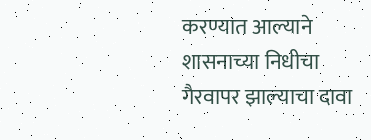करण्यात आल्याने शासनाच्या निधीचा गैरवापर झाल्याचा दावा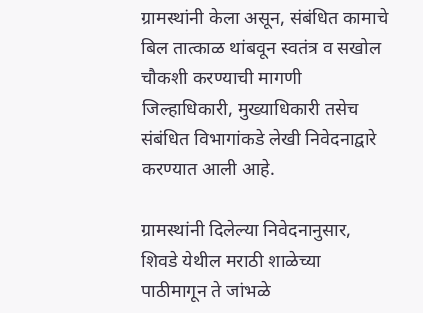ग्रामस्थांनी केला असून, संबंधित कामाचे बिल तात्काळ थांबवून स्वतंत्र व सखोल चौकशी करण्याची मागणी जिल्हाधिकारी, मुख्याधिकारी तसेच संबंधित विभागांकडे लेखी निवेदनाद्वारे करण्यात आली आहे.

ग्रामस्थांनी दिलेल्या निवेदनानुसार, शिवडे येथील मराठी शाळेच्या पाठीमागून ते जांभळे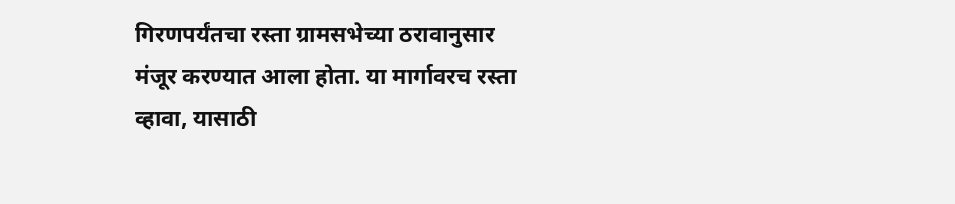गिरणपर्यंतचा रस्ता ग्रामसभेच्या ठरावानुसार मंजूर करण्यात आला होता. या मार्गावरच रस्ता व्हावा, यासाठी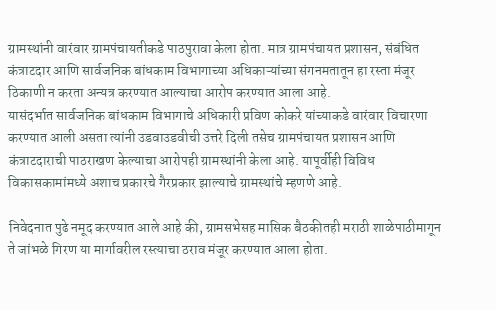ग्रामस्थांनी वारंवार ग्रामपंचायतीकडे पाठपुरावा केला होता. मात्र ग्रामपंचायत प्रशासन, संबंधित कंत्राटदार आणि सार्वजनिक बांधकाम विभागाच्या अधिकाऱ्यांच्या संगनमतातून हा रस्ता मंजूर ठिकाणी न करता अन्यत्र करण्यात आल्याचा आरोप करण्यात आला आहे.
यासंदर्भात सार्वजनिक बांधकाम विभागाचे अधिकारी प्रविण कोकरे यांच्याकडे वारंवार विचारणा करण्यात आली असता त्यांनी उडवाउडवीची उत्तरे दिली तसेच ग्रामपंचायत प्रशासन आणि कंत्राटदाराची पाठराखण केल्याचा आरोपही ग्रामस्थांनी केला आहे. यापूर्वीही विविध विकासकामांमध्ये अशाच प्रकारचे गैरप्रकार झाल्याचे ग्रामस्थांचे म्हणणे आहे.

निवेदनात पुढे नमूद करण्यात आले आहे की, ग्रामसभेसह मासिक बैठकीतही मराठी शाळेपाठीमागून ते जांभळे गिरण या मार्गावरील रस्त्याचा ठराव मंजूर करण्यात आला होता.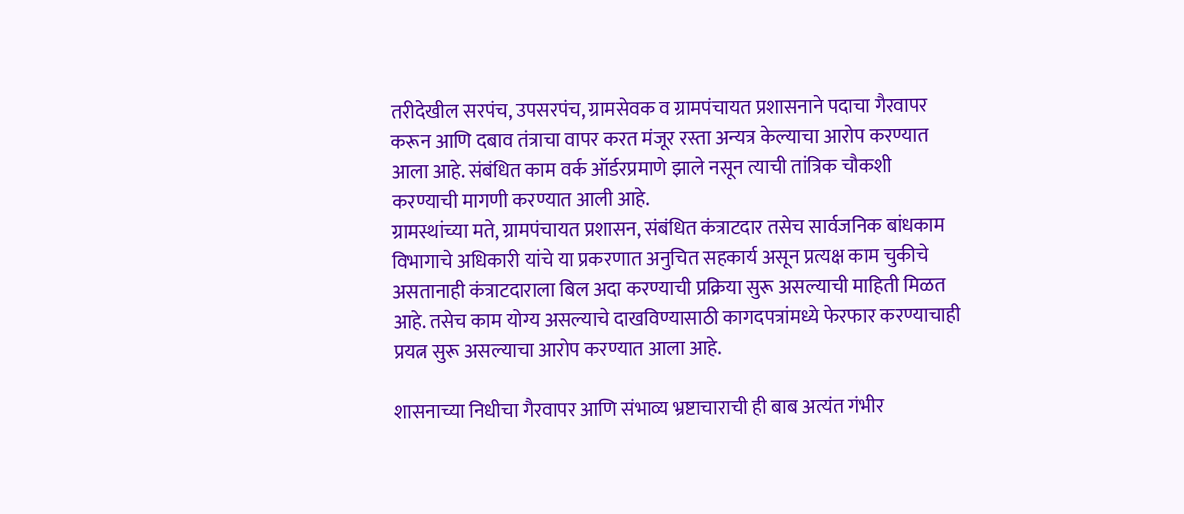तरीदेखील सरपंच, उपसरपंच, ग्रामसेवक व ग्रामपंचायत प्रशासनाने पदाचा गैरवापर करून आणि दबाव तंत्राचा वापर करत मंजूर रस्ता अन्यत्र केल्याचा आरोप करण्यात आला आहे. संबंधित काम वर्क ऑर्डरप्रमाणे झाले नसून त्याची तांत्रिक चौकशी करण्याची मागणी करण्यात आली आहे.
ग्रामस्थांच्या मते, ग्रामपंचायत प्रशासन, संबंधित कंत्राटदार तसेच सार्वजनिक बांधकाम विभागाचे अधिकारी यांचे या प्रकरणात अनुचित सहकार्य असून प्रत्यक्ष काम चुकीचे असतानाही कंत्राटदाराला बिल अदा करण्याची प्रक्रिया सुरू असल्याची माहिती मिळत आहे. तसेच काम योग्य असल्याचे दाखविण्यासाठी कागदपत्रांमध्ये फेरफार करण्याचाही प्रयत्न सुरू असल्याचा आरोप करण्यात आला आहे.

शासनाच्या निधीचा गैरवापर आणि संभाव्य भ्रष्टाचाराची ही बाब अत्यंत गंभीर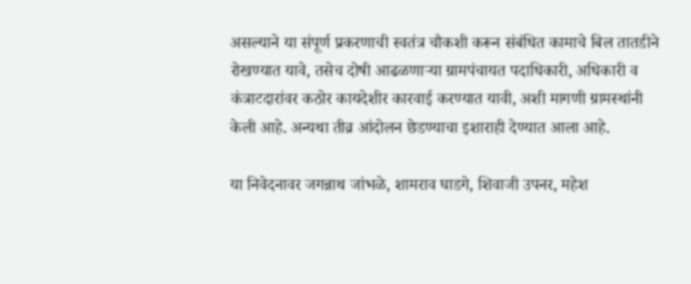असल्याने या संपूर्ण प्रकरणाची स्वतंत्र चौकशी करून संबंधित कामाचे बिल तातडीने रोखण्यात यावे, तसेच दोषी आढळणाऱ्या ग्रामपंचायत पदाधिकारी, अधिकारी व कंत्राटदारांवर कठोर कायदेशीर कारवाई करण्यात यावी, अशी मागणी ग्रामस्थांनी केली आहे. अन्यथा तीव्र आंदोलन छेडण्याचा इशाराही देण्यात आला आहे.

या निवेदनावर जगन्नाथ जांभळे, शामराव घाडगे, शिवाजी उपनर, महेश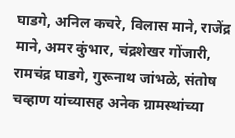घाडगे, अनिल कचरे, विलास माने, राजेंद्र माने, अमर कुंभार, चंद्रशेखर गोंजारी, रामचंद्र घाडगे, गुरूनाथ जांभळे, संतोष चव्हाण यांच्यासह अनेक ग्रामस्थांच्या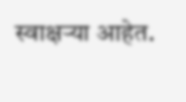स्वाक्षऱ्या आहेत.